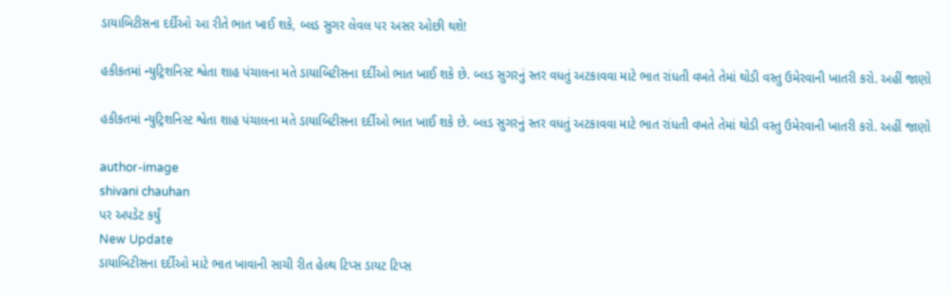ડાયાબિટીસના દર્દીઓ આ રીતે ભાત ખાઈ શકે, બ્લડ સુગર લેવલ પર અસર ઓછી થશે!

હકીકતમાં ન્યુટ્રિશનિસ્ટ શ્વેતા શાહ પંચાલના મતે ડાયાબિટીસના દર્દીઓ ભાત ખાઈ શકે છે. બ્લડ સુગરનું સ્તર વધતું અટકાવવા માટે ભાત રાંધતી વખતે તેમાં થોડી વસ્તુ ઉમેરવાની ખાતરી કરો. અહીં જાણો

હકીકતમાં ન્યુટ્રિશનિસ્ટ શ્વેતા શાહ પંચાલના મતે ડાયાબિટીસના દર્દીઓ ભાત ખાઈ શકે છે. બ્લડ સુગરનું સ્તર વધતું અટકાવવા માટે ભાત રાંધતી વખતે તેમાં થોડી વસ્તુ ઉમેરવાની ખાતરી કરો. અહીં જાણો

author-image
shivani chauhan
પર અપડેટ કર્યું
New Update
ડાયાબિટીસના દર્દીઓ માટે ભાત ખાવાની સાચી રીત હેલ્થ ટિપ્સ ડાયટ ટિપ્સ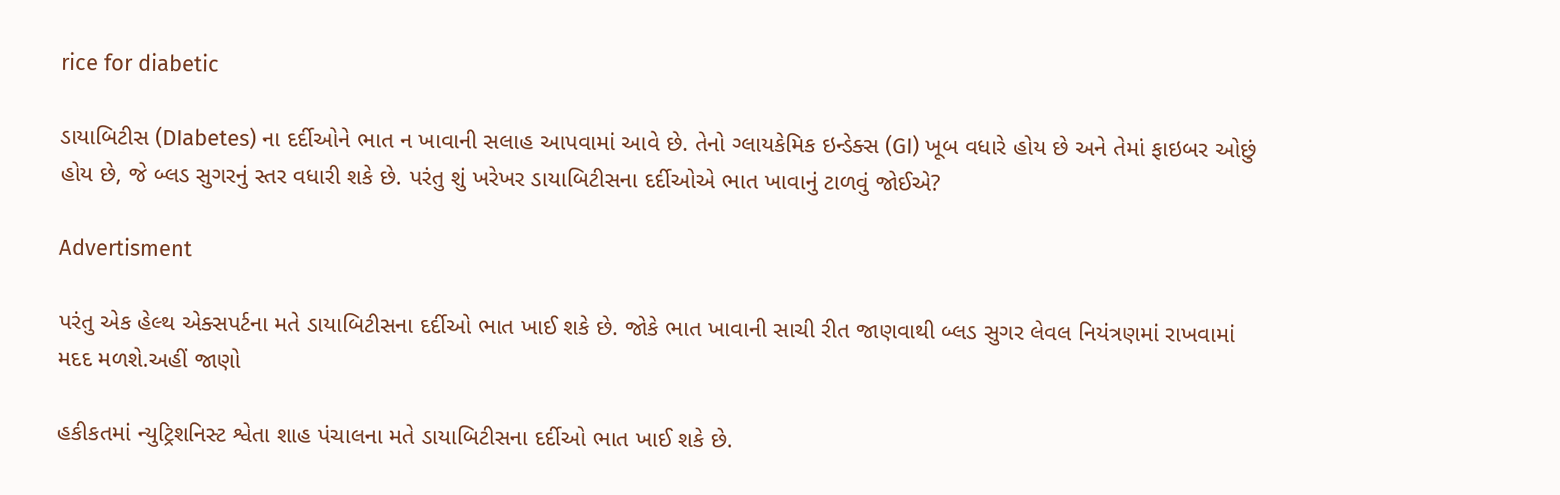rice for diabetic

ડાયાબિટીસ (DIabetes) ના દર્દીઓને ભાત ન ખાવાની સલાહ આપવામાં આવે છે. તેનો ગ્લાયકેમિક ઇન્ડેક્સ (GI) ખૂબ વધારે હોય છે અને તેમાં ફાઇબર ઓછું હોય છે, જે બ્લડ સુગરનું સ્તર વધારી શકે છે. પરંતુ શું ખરેખર ડાયાબિટીસના દર્દીઓએ ભાત ખાવાનું ટાળવું જોઈએ?

Advertisment

પરંતુ એક હેલ્થ એક્સપર્ટના મતે ડાયાબિટીસના દર્દીઓ ભાત ખાઈ શકે છે. જોકે ભાત ખાવાની સાચી રીત જાણવાથી બ્લડ સુગર લેવલ નિયંત્રણમાં રાખવામાં મદદ મળશે.અહીં જાણો

હકીકતમાં ન્યુટ્રિશનિસ્ટ શ્વેતા શાહ પંચાલના મતે ડાયાબિટીસના દર્દીઓ ભાત ખાઈ શકે છે.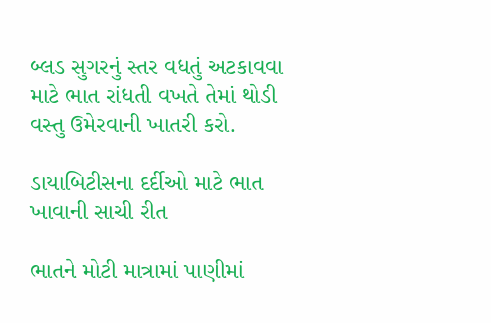બ્લડ સુગરનું સ્તર વધતું અટકાવવા માટે ભાત રાંધતી વખતે તેમાં થોડી વસ્તુ ઉમેરવાની ખાતરી કરો.

ડાયાબિટીસના દર્દીઓ માટે ભાત ખાવાની સાચી રીત

ભાતને મોટી માત્રામાં પાણીમાં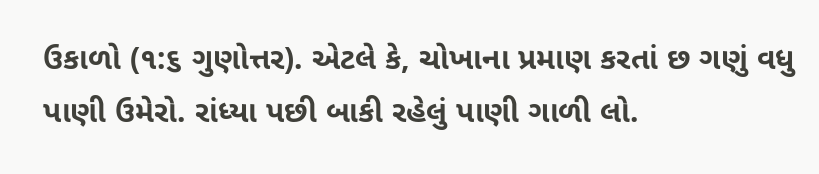ઉકાળો (૧:૬ ગુણોત્તર). એટલે કે, ચોખાના પ્રમાણ કરતાં છ ગણું વધુ પાણી ઉમેરો. રાંધ્યા પછી બાકી રહેલું પાણી ગાળી લો.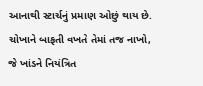આનાથી સ્ટાર્ચનું પ્રમાણ ઓછું થાય છે.
ચોખાને બાફતી વખતે તેમાં તજ નાખો, જે ખાંડને નિયંત્રિત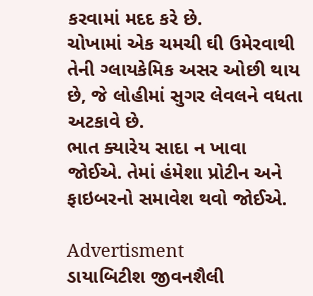કરવામાં મદદ કરે છે.
ચોખામાં એક ચમચી ઘી ઉમેરવાથી તેની ગ્લાયકેમિક અસર ઓછી થાય છે, જે લોહીમાં સુગર લેવલને વધતા અટકાવે છે.
ભાત ક્યારેય સાદા ન ખાવા જોઈએ. તેમાં હંમેશા પ્રોટીન અને ફાઇબરનો સમાવેશ થવો જોઈએ.

Advertisment
ડાયાબિટીશ જીવનશૈલી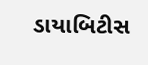ડાયાબિટીસ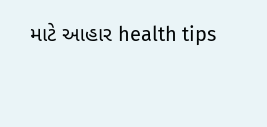માટે આહાર health tips